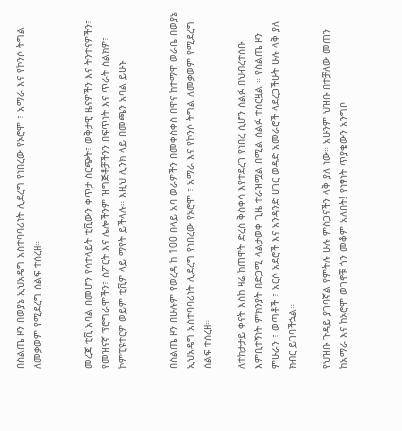በስልጤ ዞን በወያኔ ኢህአዴግ አስተባባሪነት ሊደረግ የነበረው የኦሮሞ ፣ አማራ እና የኮንሶ ትግል ለመቃወም የሚደረግ ሰልፍ ተሰረዘ።


መረጃ ቲቪ አባል በመሆን የሳተላይት ቲቪውን ቀጥታ ስርጭት፣ ወቅታዊ ዜናዎችን እና ትንተናዎችን፣ የመዝናኛ ፕሮግራሞችን፣ ስፖርት እና ሌሎችንም ዝግጅቶቻችንን በፍጥነት እና ጥራት ስልክዎ፣ ኮምፒዩተርዎ ወይም ቲቪዎ ላይ ማየት ይችላሉ። እዚህ ሊንክ ላይ በመጫን አባል ይሁኑ


በስልጤ ዞን በሁሉም የወረዳ ከ 100 በላይ አባ ወራዎችን በመቀስቀስ በዋና ከተማዋ ወራቤ በወያኔ ኢህአዴግ አስተባባሪነት ሊደረግ የነበረው የኦሮሞ ፣ አማራ እና የኮንሶ ትግል ለመቃወም የሚደረግ ሰልፍ ተሰረዘ።

ለተከታታይ ቀናት እስከ ዛሬ ከጠዋት ድረስ ቅስቀሳ እየተደረገ የነበረ ሲሆን ሰልፉ በህብረተሰቡ እምቢተኝነት ምክንያት በድጋሚ ላልታወቀ ጊዜ ተራዝሟል በሚል ሰልፉ ተሰርዟል ። የስልጤ ዞን ምሁራን ፣ ወጣቶች ፣ አርሶ አደሮች እና አንዳንድ ሀገር ወዳድ አመራሮች ላደረጋችሁት ሁሉ ላቅ ያለ ክብር ይገባችኋል።

የህዝቡ ጉዳይ ያገባኛል የምትሉ ሁሉ ምስጋናችን ላቅ ያለ ነው። አሁንም ህዝቡ በተቻለው መጠን ከአማራ እና ከኦሮሞ ወገኖቹ ጎን መቆም አለበት! የነፃነት ጥያቄውን አንግቦ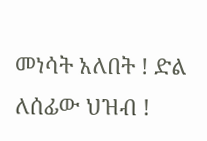መነሳት አለበት ! ድል ለሰፊው ህዝብ !